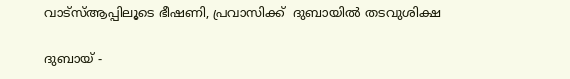വാട്‌സ്ആപ്പിലൂടെ ഭീഷണി, പ്രവാസിക്ക്  ദുബായില്‍ തടവുശിക്ഷ

ദുബായ് -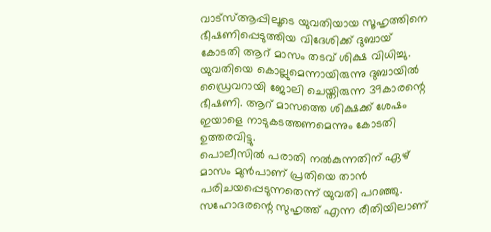വാട്‌സ്ആപ്പിലൂടെ യുവതിയായ സൂഹൃത്തിനെ ഭീഷണിപ്പെടുത്തിയ വിദേശിക്ക് ദുബായ് കോടതി ആറ് മാസം തടവ് ശിക്ഷ വിധിച്ചു. യുവതിയെ കൊല്ലുമെന്നായിരുന്നു ദുബായില്‍ ഡ്രൈവറായി ജോലി ചെയ്തിരുന്ന 39കാരന്റെ ഭീഷണി. ആറ് മാസത്തെ ശിക്ഷക്ക് ശേഷം ഇയാളെ നാടുകടത്തണമെന്നും കോടതി ഉത്തരവിട്ടു.
പൊലീസില്‍ പരാതി നല്‍കുന്നതിന് ഏഴ് മാസം മുന്‍പാണ് പ്രതിയെ താന്‍ പരിചയപ്പെടുന്നതെന്ന് യുവതി പറഞ്ഞു. സഹോദരന്റെ സുഹൃത്ത് എന്ന രീതിയിലാണ്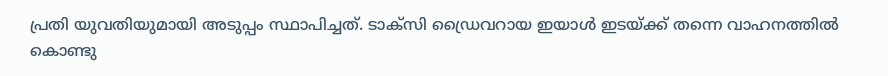പ്രതി യുവതിയുമായി അടുപ്പം സ്ഥാപിച്ചത്. ടാക്‌സി ഡ്രൈവറായ ഇയാള്‍ ഇടയ്ക്ക് തന്നെ വാഹനത്തില്‍ കൊണ്ടു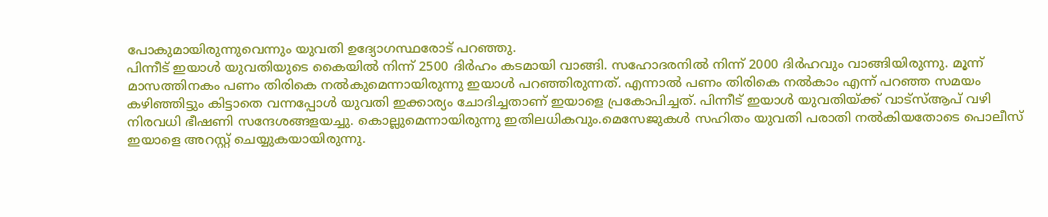പോകുമായിരുന്നുവെന്നും യുവതി ഉദ്യോഗസ്ഥരോട് പറഞ്ഞു.
പിന്നീട് ഇയാള്‍ യുവതിയുടെ കൈയില്‍ നിന്ന് 2500 ദിര്‍ഹം കടമായി വാങ്ങി. സഹോദരനില്‍ നിന്ന് 2000 ദിര്‍ഹവും വാങ്ങിയിരുന്നു. മൂന്ന് മാസത്തിനകം പണം തിരികെ നല്‍കുമെന്നായിരുന്നു ഇയാള്‍ പറഞ്ഞിരുന്നത്. എന്നാല്‍ പണം തിരികെ നല്‍കാം എന്ന് പറഞ്ഞ സമയം കഴിഞ്ഞിട്ടും കിട്ടാതെ വന്നപ്പോള്‍ യുവതി ഇക്കാര്യം ചോദിച്ചതാണ് ഇയാളെ പ്രകോപിച്ചത്. പിന്നീട് ഇയാള്‍ യുവതിയ്ക്ക് വാട്‌സ്ആപ് വഴി നിരവധി ഭീഷണി സന്ദേശങ്ങളയച്ചു. കൊല്ലുമെന്നായിരുന്നു ഇതിലധികവും.മെസേജുകള്‍ സഹിതം യുവതി പരാതി നല്‍കിയതോടെ പൊലീസ് ഇയാളെ അറസ്റ്റ് ചെയ്യുകയായിരുന്നു.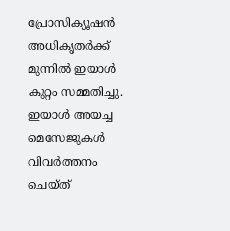പ്രോസിക്യൂഷന്‍ അധികൃതര്‍ക്ക് മുന്നില്‍ ഇയാള്‍ കുറ്റം സമ്മതിച്ചു. ഇയാള്‍ അയച്ച മെസേജുകള്‍ വിവര്‍ത്തനം ചെയ്ത്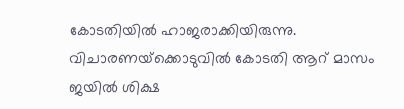കോടതിയില്‍ ഹാജരാക്കിയിരുന്നു. വിചാരണയ്‌ക്കൊടുവില്‍ കോടതി ആറ് മാസം ജയില്‍ ശിക്ഷ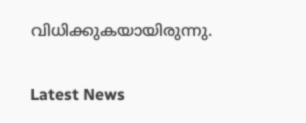വിധിക്കുകയായിരുന്നു.

Latest News